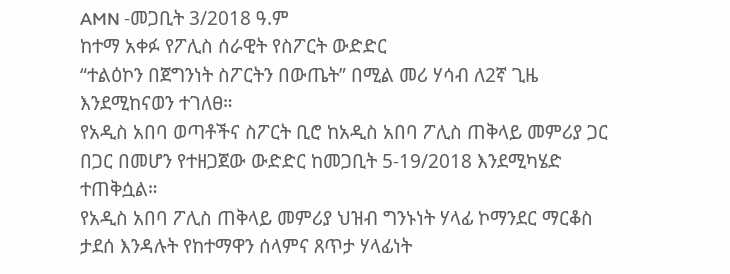AMN -መጋቢት 3/2018 ዓ.ም
ከተማ አቀፉ የፖሊስ ሰራዊት የስፖርት ውድድር
“ተልዕኮን በጀግንነት ስፖርትን በውጤት” በሚል መሪ ሃሳብ ለ2ኛ ጊዜ እንደሚከናወን ተገለፀ።
የአዲስ አበባ ወጣቶችና ስፖርት ቢሮ ከአዲስ አበባ ፖሊስ ጠቅላይ መምሪያ ጋር በጋር በመሆን የተዘጋጀው ውድድር ከመጋቢት 5-19/2018 እንደሚካሄድ ተጠቅሷል።
የአዲስ አበባ ፖሊስ ጠቅላይ መምሪያ ህዝብ ግንኑነት ሃላፊ ኮማንደር ማርቆስ ታደሰ እንዳሉት የከተማዋን ሰላምና ጸጥታ ሃላፊነት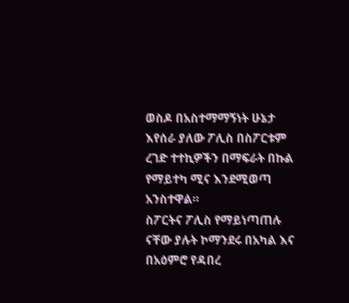ወስዶ በአስተማማኝነት ሁኔታ እየሰራ ያለው ፖሊስ በስፖርቱም ረገድ ተተኪዎችን በማፍራት በኩል የማይተካ ሚና እንደሚወጣ አንስተዋል።
ስፖርትና ፖሊስ የማይነጣጠሉ ናቸው ያሉት ኮማንደሩ በአካል እና በአዕምሮ የዳበረ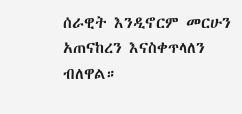ሰራዊት እንዲኖርም መርሁን አጠናከረን እናስቀጥላለን ብለዋል።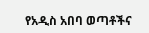የአዲስ አበባ ወጣቶችና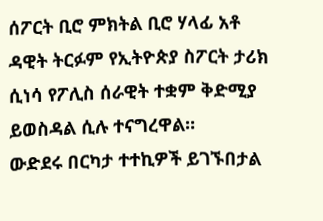ሰፖርት ቢሮ ምክትል ቢሮ ሃላፊ አቶ ዳዊት ትርፉም የኢትዮጵያ ስፖርት ታሪክ ሲነሳ የፖሊስ ሰራዊት ተቋም ቅድሚያ ይወስዳል ሲሉ ተናግረዋል።
ውድደሩ በርካታ ተተኪዎች ይገኙበታል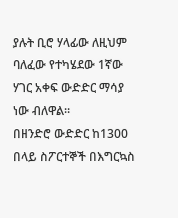ያሉት ቢሮ ሃላፊው ለዚህም ባለፈው የተካሄደው 1ኛው ሃገር አቀፍ ውድድር ማሳያ ነው ብለዋል።
በዘንድሮ ውድድር ከ1300 በላይ ስፖርተኞች በእግርኳስ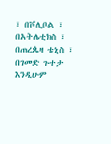፣ በቮሊቦል ፣ በአትሌቲክስ ፣ በጠረጴዛ ቴኒስ ፣ በገመድ ጉተታ እንዲሁም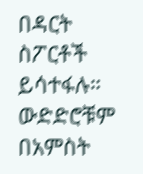በዳርት ስፖርቶች ይሳተፋሉ። ውድድሮቹም በአምስት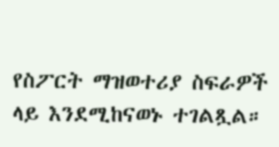የስፖርት ማዝወተሪያ ስፍራዎች ላይ እንደሚከናወኑ ተገልጿል።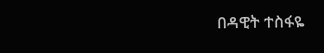በዳዊት ተስፋዬ